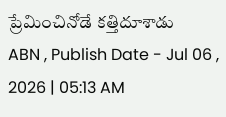ప్రేమించినోడే కత్తిదూశాడు
ABN , Publish Date - Jul 06 , 2026 | 05:13 AM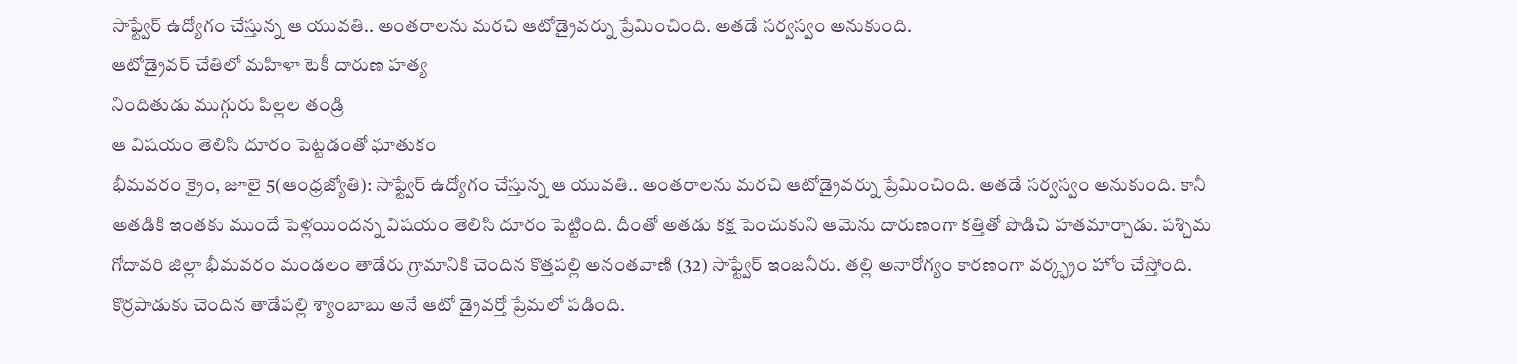సాఫ్ట్వేర్ ఉద్యోగం చేస్తున్న ఆ యువతి.. అంతరాలను మరచి ఆటోడ్రైవర్ను ప్రేమించింది. అతడే సర్వస్వం అనుకుంది.
ఆటోడ్రైవర్ చేతిలో మహిళా టెకీ దారుణ హత్య
నిందితుడు ముగ్గురు పిల్లల తండ్రి
ఆ విషయం తెలిసి దూరం పెట్టడంతో ఘాతుకం
భీమవరం క్రైం, జూలై 5(ఆంధ్రజ్యోతి): సాఫ్ట్వేర్ ఉద్యోగం చేస్తున్న ఆ యువతి.. అంతరాలను మరచి ఆటోడ్రైవర్ను ప్రేమించింది. అతడే సర్వస్వం అనుకుంది. కానీ అతడికి ఇంతకు ముందే పెళ్లయిందన్న విషయం తెలిసి దూరం పెట్టింది. దీంతో అతడు కక్ష పెంచుకుని ఆమెను దారుణంగా కత్తితో పొడిచి హతమార్చాడు. పశ్చిమ గోదావరి జిల్లా భీమవరం మండలం తాడేరు గ్రామానికి చెందిన కొత్తపల్లి అనంతవాణి (32) సాఫ్ట్వేర్ ఇంజనీరు. తల్లి అనారోగ్యం కారణంగా వర్క్ఫ్రం హోం చేస్తోంది. కొర్రపాడుకు చెందిన తాడేపల్లి శ్యాంబాబు అనే ఆటో డ్రైవర్తో ప్రేమలో పడింది.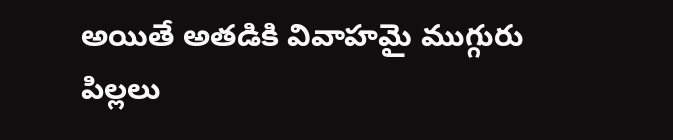అయితే అతడికి వివాహమై ముగ్గురు పిల్లలు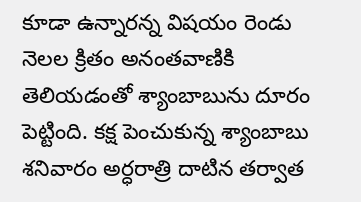కూడా ఉన్నారన్న విషయం రెండు నెలల క్రితం అనంతవాణికి తెలియడంతో శ్యాంబాబును దూరం పెట్టింది. కక్ష పెంచుకున్న శ్యాంబాబు శనివారం అర్ధరాత్రి దాటిన తర్వాత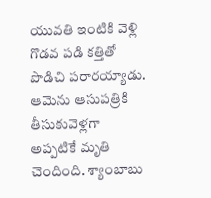యువతి ఇంటికి వెళ్లి గొడవ పడి కత్తితో పొడిచి పరారయ్యాడు. ఆమెను ఆసుపత్రికి తీసుకువెళ్లగా అప్పటికే మృతి చెందింది. శ్యాంబాబు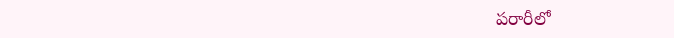పరారీలో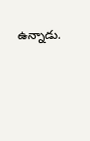ఉన్నాడు.